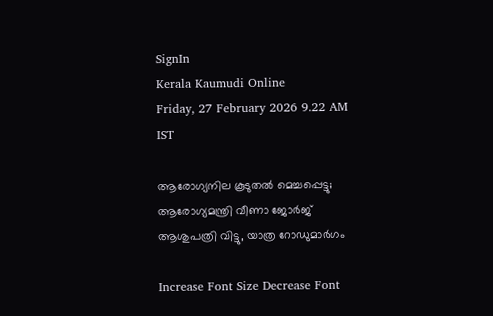SignIn
Kerala Kaumudi Online
Friday, 27 February 2026 9.22 AM IST

ആരോഗ്യനില കൂടുതൽ മെച്ചപ്പെട്ടു; ആരോഗ്യമന്ത്രി വീണാ ജോർജ് ആശുപത്രി വിട്ടു, യാത്ര റോഡുമാർഗം

Increase Font Size Decrease Font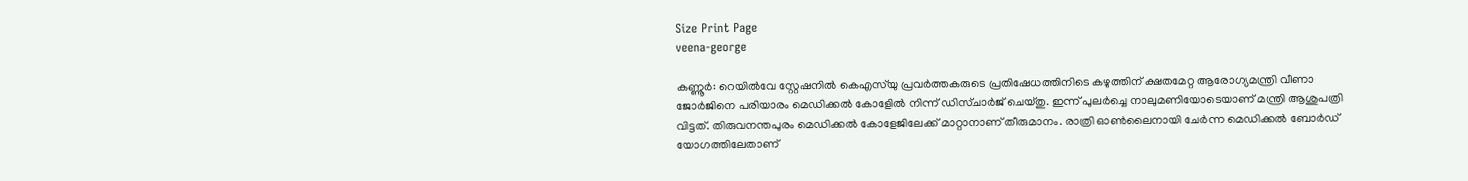Size Print Page
veena-george

കണ്ണൂർ: റെയിൽവേ സ്റ്റേഷനിൽ കെഎസ്‌യു പ്രവർത്തകരുടെ പ്രതിഷേധത്തിനിടെ കഴുത്തിന് ക്ഷതമേറ്റ ആരോഗ്യമന്ത്രി വീണാ ജോർജിനെ പരിയാരം മെഡിക്കൽ കോളേിൽ നിന്ന് ഡിസ്‌ചാർജ് ചെയ്തു. ഇന്ന് പുലർച്ചെ നാലുമണിയോടെയാണ് മന്ത്രി ആശുപത്രി വിട്ടത്. തിരുവനന്തപുരം മെഡിക്കൽ കോളേജിലേക്ക് മാറ്റാനാണ് തീരുമാനം. രാത്രി ഓൺലൈനായി ചേർന്ന മെഡിക്കൽ ബോർഡ് യോഗത്തിലേതാണ്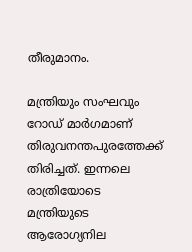തീരുമാനം.

മന്ത്രിയും സംഘവും റോഡ് മാർഗമാണ് തിരുവനന്തപുരത്തേക്ക് തിരിച്ചത്. ഇന്നലെ രാത്രിയോടെ മന്ത്രിയുടെ ആരോഗ്യനില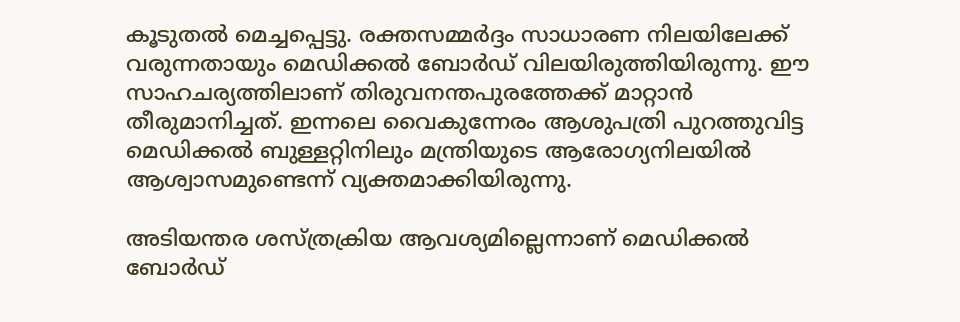കൂടുതൽ മെച്ചപ്പെട്ടു. രക്തസമ്മർദ്ദം സാധാരണ നിലയിലേക്ക് വരുന്നതായും മെഡിക്കൽ ബോർഡ്‌ വിലയിരുത്തിയിരുന്നു. ഈ സാഹചര്യത്തിലാണ് തിരുവനന്തപുരത്തേക്ക് മാറ്റാൻ തീരുമാനിച്ചത്. ഇന്നലെ വൈകുന്നേരം ആശുപത്രി പുറത്തുവിട്ട മെഡിക്കൽ ബുള്ളറ്റിനിലും മന്ത്രിയുടെ ആരോഗ്യനിലയിൽ ആശ്വാസമുണ്ടെന്ന് വ്യക്തമാക്കിയിരുന്നു.

അടിയന്തര ശസ്ത്രക്രിയ ആവശ്യമില്ലെന്നാണ് മെഡിക്കൽ ബോർഡ്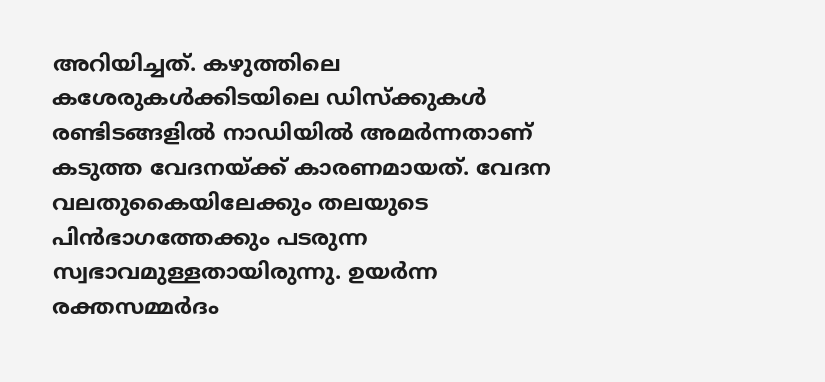അറിയിച്ചത്. കഴുത്തിലെ കശേരുകൾക്കിടയിലെ ഡിസ്‌ക്കുകൾ രണ്ടിടങ്ങളിൽ നാഡിയിൽ അമർന്നതാണ് കടുത്ത വേദനയ്ക്ക് കാരണമായത്. വേദന വലതുകൈയിലേക്കും തലയുടെ പിൻഭാഗത്തേക്കും പടരുന്ന സ്വഭാവമുള്ളതായിരുന്നു. ഉയർന്ന രക്തസമ്മർദം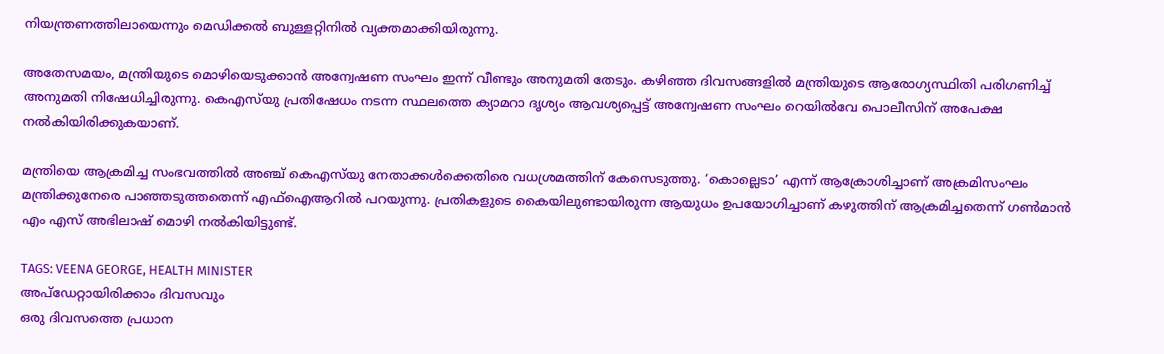നിയന്ത്രണത്തിലായെന്നും മെഡിക്കൽ ബുള്ളറ്റിനിൽ വ്യക്തമാക്കിയിരുന്നു.

അതേസമയം, മന്ത്രിയുടെ മൊഴിയെടുക്കാൻ അന്വേഷണ സംഘം ഇന്ന് വീണ്ടും അനുമതി തേടും. കഴിഞ്ഞ ദിവസങ്ങളിൽ മന്ത്രിയുടെ ആരോഗ്യസ്ഥിതി പരിഗണിച്ച് അനുമതി നിഷേധിച്ചിരുന്നു. കെഎസ്‍യു പ്രതിഷേധം നടന്ന സ്ഥലത്തെ ക്യാമറാ ദൃശ്യം ആവശ്യപ്പെട്ട് അന്വേഷണ സംഘം റെയിൽവേ പൊലീസിന് അപേക്ഷ നൽകിയിരിക്കുകയാണ്.

മന്ത്രിയെ ആക്രമിച്ച സംഭവത്തിൽ അഞ്ച്‌ കെഎസ്‌യു നേതാക്കൾക്കെതിരെ വധശ്രമത്തിന്‌ കേസെടുത്തു. ‘കൊല്ലെടാ’ എന്ന്‌ ആക്രോശിച്ചാണ്‌ അക്രമിസംഘം മന്ത്രിക്കുനേരെ പാഞ്ഞടുത്തതെന്ന്‌ എഫ്‌ഐആറിൽ പറയുന്നു. പ്രതികളുടെ കൈയിലുണ്ടായിരുന്ന ആയുധം ഉപയോഗിച്ചാണ്‌ കഴുത്തിന്‌ ആക്രമിച്ചതെന്ന്‌ ഗൺമാൻ എം എസ്‌ അഭിലാഷ്‌ മൊഴി നൽകിയിട്ടുണ്ട്‌.

TAGS: VEENA GEORGE, HEALTH MINISTER
അപ്ഡേറ്റായിരിക്കാം ദിവസവും
ഒരു ദിവസത്തെ പ്രധാന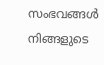സംഭവങ്ങൾ നിങ്ങളുടെ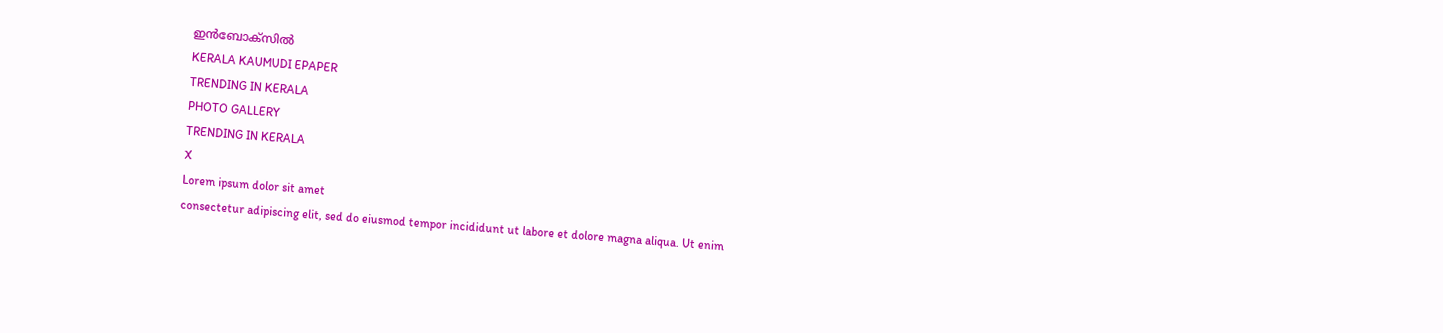ഇൻബോക്സിൽ
KERALA KAUMUDI EPAPER
TRENDING IN KERALA
PHOTO GALLERY
TRENDING IN KERALA
X
Lorem ipsum dolor sit amet
consectetur adipiscing elit, sed do eiusmod tempor incididunt ut labore et dolore magna aliqua. Ut enim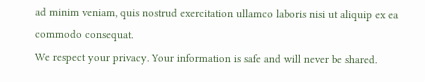ad minim veniam, quis nostrud exercitation ullamco laboris nisi ut aliquip ex ea commodo consequat.
We respect your privacy. Your information is safe and will never be shared.